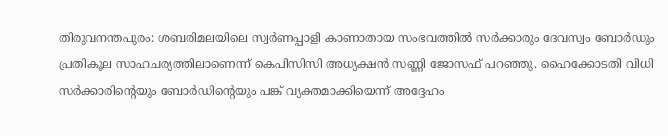തിരുവനന്തപുരം: ശബരിമലയിലെ സ്വർണപ്പാളി കാണാതായ സംഭവത്തിൽ സർക്കാരും ദേവസ്വം ബോർഡും പ്രതികൂല സാഹചര്യത്തിലാണെന്ന് കെപിസിസി അധ്യക്ഷൻ സണ്ണി ജോസഫ് പറഞ്ഞു. ഹൈക്കോടതി വിധി സർക്കാരിന്റെയും ബോർഡിന്റെയും പങ്ക് വ്യക്തമാക്കിയെന്ന് അദ്ദേഹം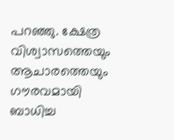പറഞ്ഞു. ക്ഷേത്ര വിശ്വാസത്തെയും ആചാരത്തെയും ഗൗരവമായി ബാധിച്ച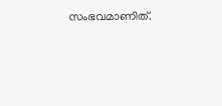സംഭവമാണിത്.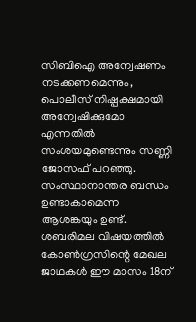സിബിഐ അന്വേഷണം നടക്കണമെന്നും, പൊലീസ് നിഷ്പക്ഷമായി അന്വേഷിക്കുമോ എന്നതിൽ സംശയമുണ്ടെന്നും സണ്ണി ജോസഫ് പറഞ്ഞു. സംസ്ഥാനാന്തര ബന്ധം ഉണ്ടാകാമെന്ന ആശങ്കയും ഉണ്ട്.
ശബരിമല വിഷയത്തിൽ കോൺഗ്രസിന്റെ മേഖല ജാഥകൾ ഈ മാസം 18ന്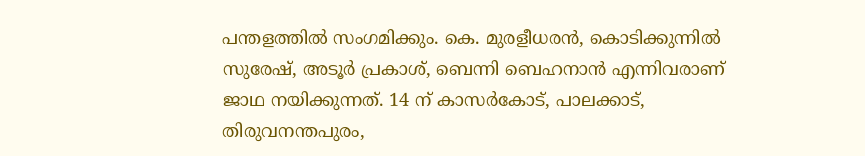പന്തളത്തിൽ സംഗമിക്കും. കെ. മുരളീധരൻ, കൊടിക്കുന്നിൽ സുരേഷ്, അടൂർ പ്രകാശ്, ബെന്നി ബെഹനാൻ എന്നിവരാണ് ജാഥ നയിക്കുന്നത്. 14 ന് കാസർകോട്, പാലക്കാട്, തിരുവനന്തപുരം,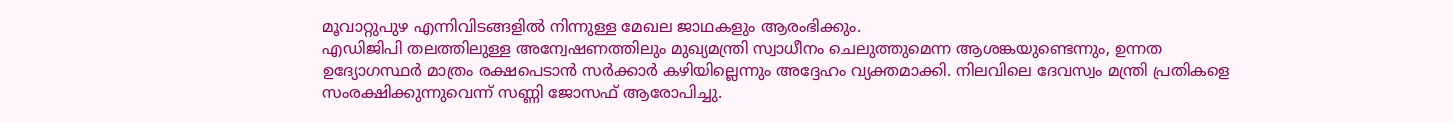മൂവാറ്റുപുഴ എന്നിവിടങ്ങളിൽ നിന്നുള്ള മേഖല ജാഥകളും ആരംഭിക്കും.
എഡിജിപി തലത്തിലുള്ള അന്വേഷണത്തിലും മുഖ്യമന്ത്രി സ്വാധീനം ചെലുത്തുമെന്ന ആശങ്കയുണ്ടെന്നും, ഉന്നത ഉദ്യോഗസ്ഥർ മാത്രം രക്ഷപെടാൻ സർക്കാർ കഴിയില്ലെന്നും അദ്ദേഹം വ്യക്തമാക്കി. നിലവിലെ ദേവസ്വം മന്ത്രി പ്രതികളെ സംരക്ഷിക്കുന്നുവെന്ന് സണ്ണി ജോസഫ് ആരോപിച്ചു.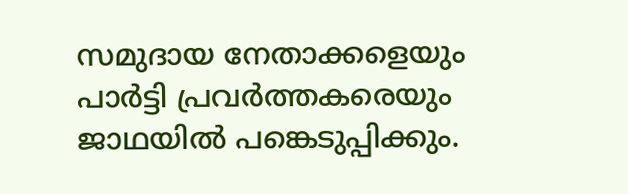സമുദായ നേതാക്കളെയും പാർട്ടി പ്രവർത്തകരെയും ജാഥയിൽ പങ്കെടുപ്പിക്കും.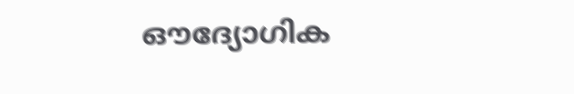ഔദ്യോഗിക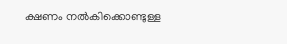ക്ഷണം നൽകിക്കൊണ്ടുള്ള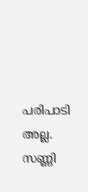പരിപാടി അല്ല. സണ്ണി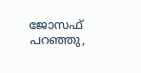ജോസഫ് പറഞ്ഞു,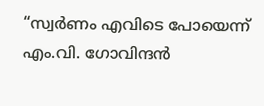“സ്വർണം എവിടെ പോയെന്ന് എം.വി. ഗോവിന്ദൻ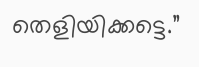തെളിയിക്കട്ടെ.”